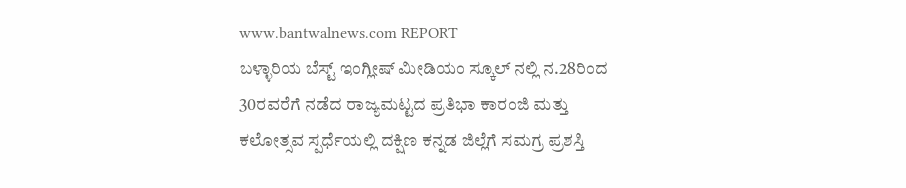www.bantwalnews.com REPORT
ಬಳ್ಳಾರಿಯ ಬೆಸ್ಟ್ ಇಂಗ್ಲೀಷ್ ಮೀಡಿಯಂ ಸ್ಕೂಲ್ ನಲ್ಲಿ ನ.28ರಿಂದ 30ರವರೆಗೆ ನಡೆದ ರಾಜ್ಯಮಟ್ಟದ ಪ್ರತಿಭಾ ಕಾರಂಜಿ ಮತ್ತು ಕಲೋತ್ಸವ ಸ್ಪರ್ಧೆಯಲ್ಲಿ ದಕ್ಷಿಣ ಕನ್ನಡ ಜಿಲ್ಲೆಗೆ ಸಮಗ್ರ ಪ್ರಶಸ್ತಿ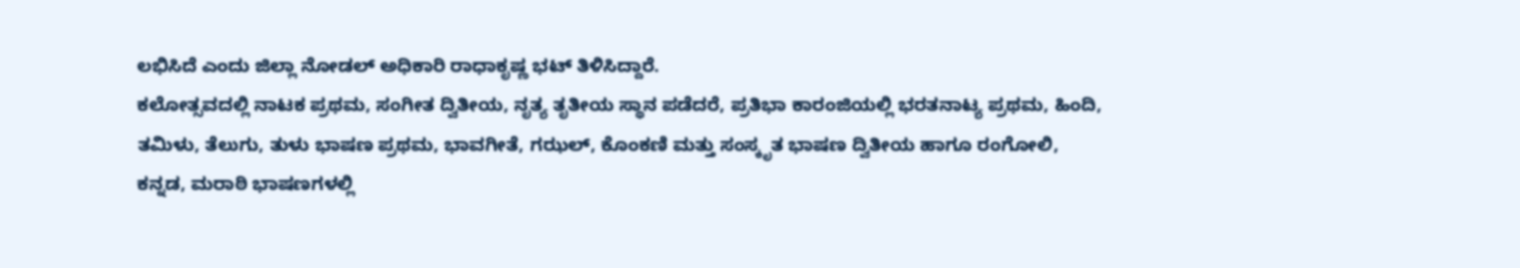ಲಭಿಸಿದೆ ಎಂದು ಜಿಲ್ಲಾ ನೋಡಲ್ ಅಧಿಕಾರಿ ರಾಧಾಕೃಷ್ಣ ಭಟ್ ತಿಳಿಸಿದ್ದಾರೆ.
ಕಲೋತ್ಸವದಲ್ಲಿ ನಾಟಕ ಪ್ರಥಮ, ಸಂಗೀತ ದ್ವಿತೀಯ, ನೃತ್ಯ ತೃತೀಯ ಸ್ಥಾನ ಪಡೆದರೆ, ಪ್ರತಿಭಾ ಕಾರಂಜಿಯಲ್ಲಿ ಭರತನಾಟ್ಯ ಪ್ರಥಮ, ಹಿಂದಿ, ತಮಿಳು, ತೆಲುಗು, ತುಳು ಭಾಷಣ ಪ್ರಥಮ, ಭಾವಗೀತೆ, ಗಝಲ್, ಕೊಂಕಣಿ ಮತ್ತು ಸಂಸ್ಕೃತ ಭಾಷಣ ದ್ವಿತೀಯ ಹಾಗೂ ರಂಗೋಲಿ, ಕನ್ನಡ, ಮರಾಠಿ ಭಾಷಣಗಳಲ್ಲಿ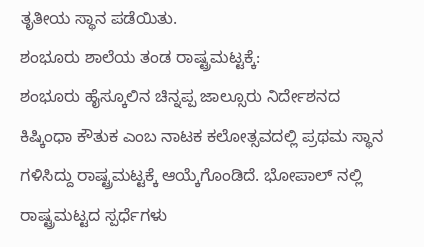ತೃತೀಯ ಸ್ಥಾನ ಪಡೆಯಿತು.
ಶಂಭೂರು ಶಾಲೆಯ ತಂಡ ರಾಷ್ಟ್ರಮಟ್ಟಕ್ಕೆ:
ಶಂಭೂರು ಹೈಸ್ಕೂಲಿನ ಚಿನ್ನಪ್ಪ ಜಾಲ್ಸೂರು ನಿರ್ದೇಶನದ ಕಿಷ್ಕಿಂಧಾ ಕೌತುಕ ಎಂಬ ನಾಟಕ ಕಲೋತ್ಸವದಲ್ಲಿ ಪ್ರಥಮ ಸ್ಥಾನ ಗಳಿಸಿದ್ದು ರಾಷ್ಟ್ರಮಟ್ಟಕ್ಕೆ ಆಯ್ಕೆಗೊಂಡಿದೆ. ಭೋಪಾಲ್ ನಲ್ಲಿ ರಾಷ್ಟ್ರಮಟ್ಟದ ಸ್ಪರ್ಧೆಗಳು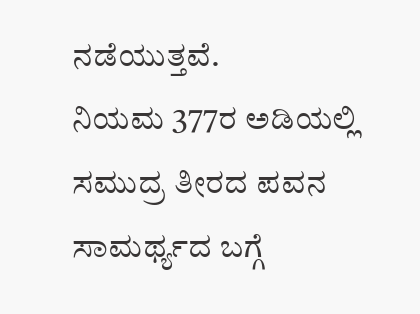ನಡೆಯುತ್ತವೆ.
ನಿಯಮ 377ರ ಅಡಿಯಲ್ಲಿ ಸಮುದ್ರ ತೀರದ ಪವನ ಸಾಮರ್ಥ್ಯದ ಬಗ್ಗೆ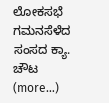ಲೋಕಸಭೆ ಗಮನಸೆಳೆದ ಸಂಸದ ಕ್ಯಾ. ಚೌಟ (more…)